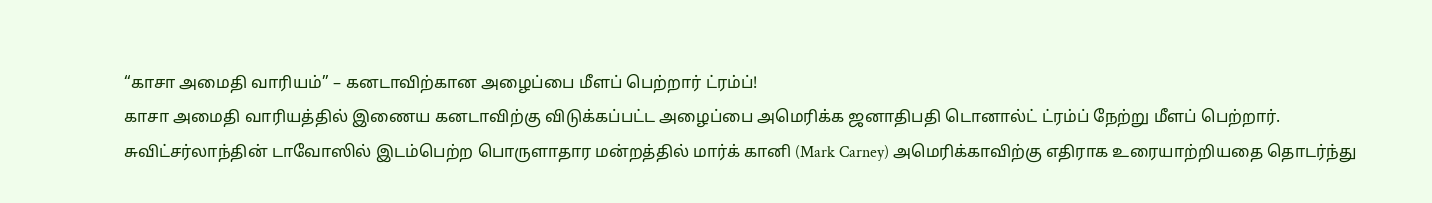“காசா அமைதி வாரியம்” – கனடாவிற்கான அழைப்பை மீளப் பெற்றார் ட்ரம்ப்!
காசா அமைதி வாரியத்தில் இணைய கனடாவிற்கு விடுக்கப்பட்ட அழைப்பை அமெரிக்க ஜனாதிபதி டொனால்ட் ட்ரம்ப் நேற்று மீளப் பெற்றார்.
சுவிட்சர்லாந்தின் டாவோஸில் இடம்பெற்ற பொருளாதார மன்றத்தில் மார்க் கானி (Mark Carney) அமெரிக்காவிற்கு எதிராக உரையாற்றியதை தொடர்ந்து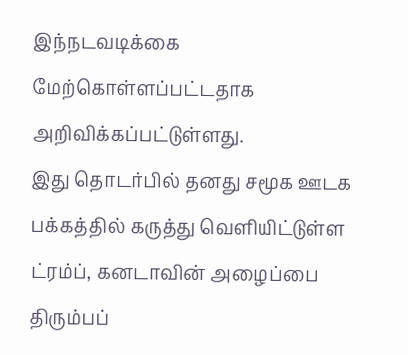இந்நடவடிக்கை மேற்கொள்ளப்பட்டதாக அறிவிக்கப்பட்டுள்ளது.
இது தொடர்பில் தனது சமூக ஊடக பக்கத்தில் கருத்து வெளியிட்டுள்ள ட்ரம்ப், கனடாவின் அழைப்பை திரும்பப்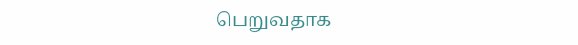பெறுவதாக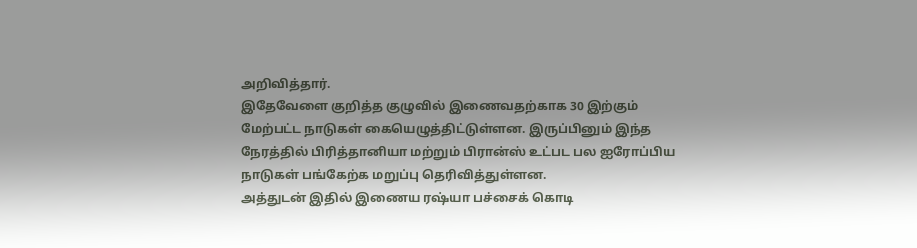அறிவித்தார்.
இதேவேளை குறித்த குழுவில் இணைவதற்காக 30 இற்கும் மேற்பட்ட நாடுகள் கையெழுத்திட்டுள்ளன. இருப்பினும் இந்த நேரத்தில் பிரித்தானியா மற்றும் பிரான்ஸ் உட்பட பல ஐரோப்பிய நாடுகள் பங்கேற்க மறுப்பு தெரிவித்துள்ளன.
அத்துடன் இதில் இணைய ரஷ்யா பச்சைக் கொடி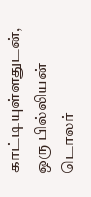காட்டியுள்ளதுடன், ஒரு பில்லியன் டொலர்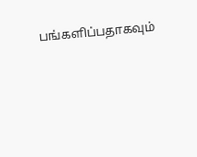பங்களிப்பதாகவும்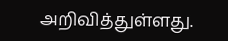அறிவித்துள்ளது.